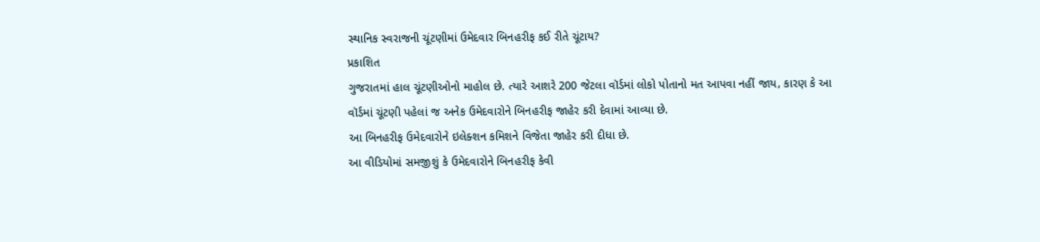સ્થાનિક સ્વરાજની ચૂંટણીમાં ઉમેદવાર બિનહરીફ કઈ રીતે ચૂંટાય?
પ્રકાશિત
ગુજરાતમાં હાલ ચૂંટણીઓનો માહોલ છે. ત્યારે આશરે 200 જેટલા વૉર્ડમાં લોકો પોતાનો મત આપવા નહીં જાય, કારણ કે આ વૉર્ડમાં ચૂંટણી પહેલાં જ અનેક ઉમેદવારોને બિનહરીફ જાહેર કરી દેવામાં આવ્યા છે.
આ બિનહરીફ ઉમેદવારોને ઇલેક્શન કમિશને વિજેતા જાહેર કરી દીધા છે.
આ વીડિયોમાં સમજીશું કે ઉમેદવારોને બિનહરીફ કેવી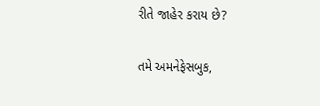રીતે જાહેર કરાય છે?

તમે અમનેફેસબુક,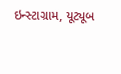ઇન્સ્ટાગ્રામ, યૂટ્યૂબ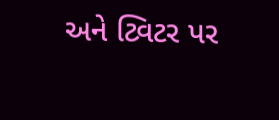અને ટ્વિટર પર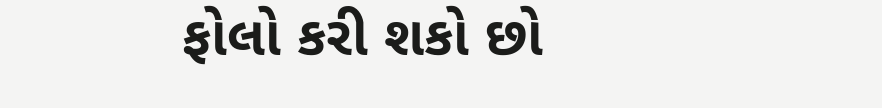ફોલો કરી શકો છો